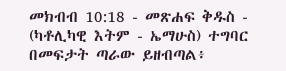መክብብ 10:18 - መጽሐፍ ቅዱስ - (ካቶሊካዊ እትም - ኤማሁስ) ተግባር በመፍታት ጣራው ይዘብጣል፥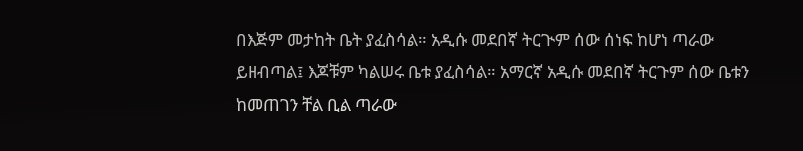በእጅም መታከት ቤት ያፈስሳል። አዲሱ መደበኛ ትርጒም ሰው ሰነፍ ከሆነ ጣራው ይዘብጣል፤ እጆቹም ካልሠሩ ቤቱ ያፈስሳል። አማርኛ አዲሱ መደበኛ ትርጉም ሰው ቤቱን ከመጠገን ቸል ቢል ጣራው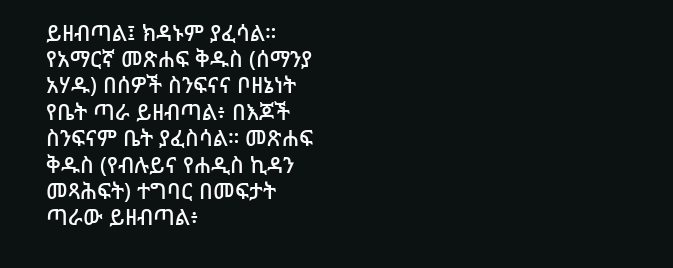ይዘብጣል፤ ክዳኑም ያፈሳል። የአማርኛ መጽሐፍ ቅዱስ (ሰማንያ አሃዱ) በሰዎች ስንፍናና ቦዘኔነት የቤት ጣራ ይዘብጣል፥ በእጆች ስንፍናም ቤት ያፈስሳል። መጽሐፍ ቅዱስ (የብሉይና የሐዲስ ኪዳን መጻሕፍት) ተግባር በመፍታት ጣራው ይዘብጣል፥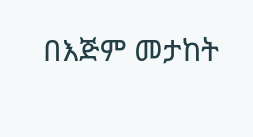በእጅም መታከት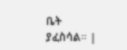ቤት ያፈስሳል። |